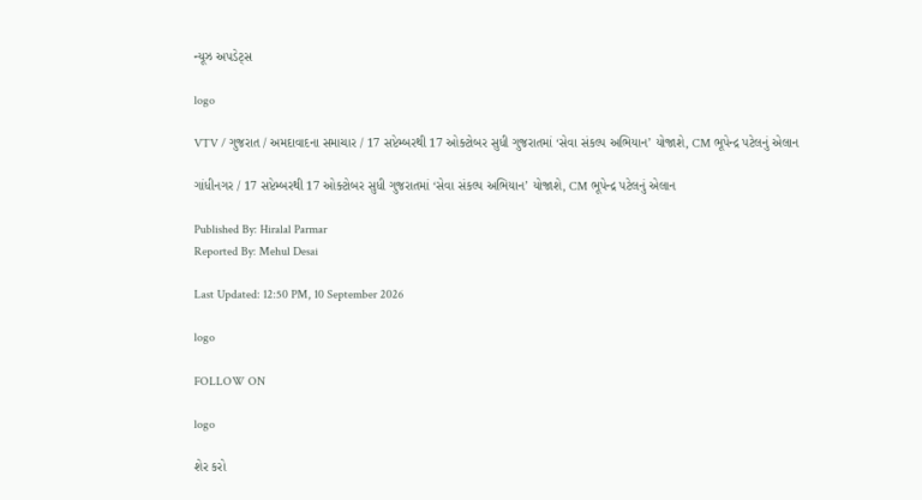ન્યૂઝ અપડેટ્સ

logo

VTV / ગુજરાત / અમદાવાદના સમાચાર / 17 સપ્ટેમ્બરથી 17 ઓક્ટોબર સુધી ગુજરાતમાં ‘સેવા સંકલ્પ અભિયાન’ યોજાશે, CM ભૂપેન્દ્ર પટેલનું એલાન

ગાંધીનગર / 17 સપ્ટેમ્બરથી 17 ઓક્ટોબર સુધી ગુજરાતમાં ‘સેવા સંકલ્પ અભિયાન’ યોજાશે, CM ભૂપેન્દ્ર પટેલનું એલાન

Published By: Hiralal Parmar
Reported By: Mehul Desai

Last Updated: 12:50 PM, 10 September 2026

logo

FOLLOW ON

logo

શેર કરો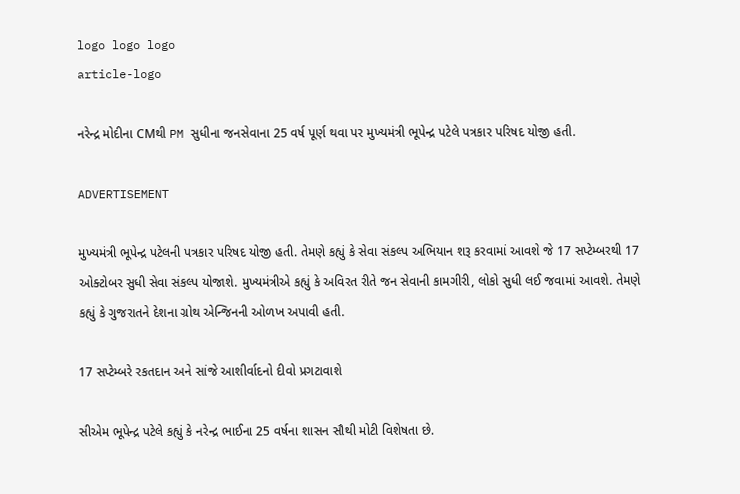logo logo logo
article-logo

નરેન્દ્ર મોદીના CMથી PM સુધીના જનસેવાના 25 વર્ષ પૂર્ણ થવા પર મુખ્યમંત્રી ભૂપેન્દ્ર પટેલે પત્રકાર પરિષદ યોજી હતી.

ADVERTISEMENT

મુખ્યમંત્રી ભૂપેન્દ્ર પટેલની પત્રકાર પરિષદ યોજી હતી. તેમણે કહ્યું કે સેવા સંકલ્પ અભિયાન શરૂ કરવામાં આવશે જે 17 સપ્ટેમ્બરથી 17 ઓક્ટોબર સુધી સેવા સંકલ્પ યોજાશે. મુખ્યમંત્રીએ કહ્યું કે અવિરત રીતે જન સેવાની કામગીરી, લોકો સુધી લઈ જવામાં આવશે. તેમણે કહ્યું કે ગુજરાતને દેશના ગ્રોથ એન્જિનની ઓળખ અપાવી હતી.

17 સપ્ટેમ્બરે રકતદાન અને સાંજે આશીર્વાદનો દીવો પ્રગટાવાશે

સીએમ ભૂપેન્દ્ર પટેલે કહ્યું કે નરેન્દ્ર ભાઈના 25 વર્ષના શાસન સૌથી મોટી વિશેષતા છે.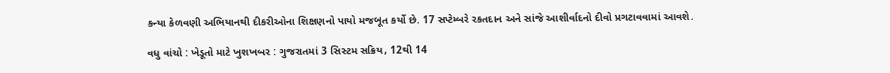કન્યા કેળવણી અભિયાનથી દીકરીઓના શિક્ષણનો પાયો મજબૂત કર્યો છે. 17 સપ્ટેમ્બરે રકતદાન અને સાંજે આશીર્વાદનો દીવો પ્રગટાવવામાં આવશે.

વધુ વાંચો : ખેડૂતો માટે ખુશખબર : ગુજરાતમાં 3 સિસ્ટમ સક્રિય, 12થી 14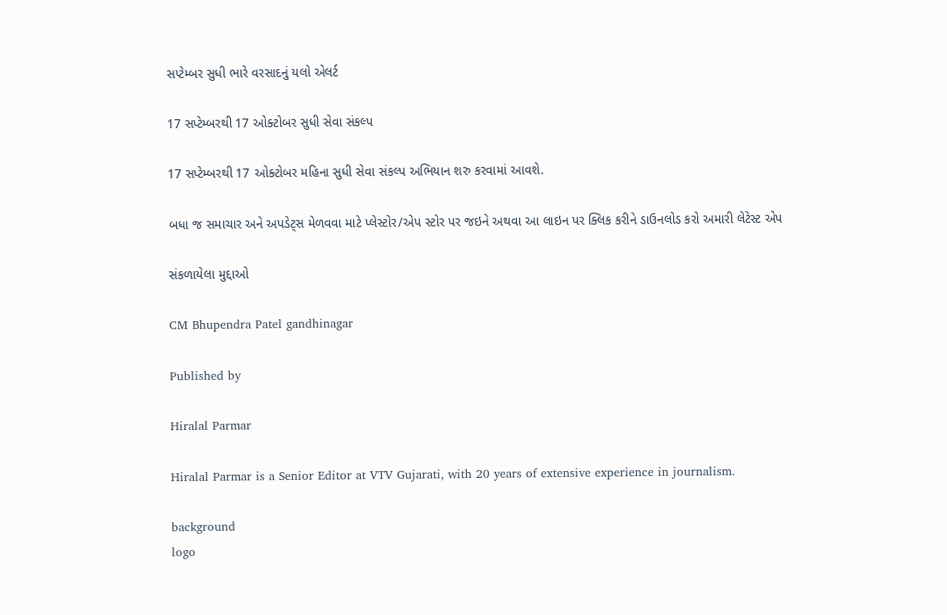સપ્ટેમ્બર સુધી ભારે વરસાદનું યલો એલર્ટ

17 સપ્ટેમ્બરથી 17 ઓક્ટોબર સુધી સેવા સંકલ્પ

17 સપ્ટેમ્બરથી 17 ઓક્ટોબર મહિના સુધી સેવા સંકલ્પ અભિયાન શરુ કરવામાં આવશે.

બધા જ સમાચાર અને અપડેટ્સ મેળવવા માટે પ્લેસ્ટોર/એપ સ્ટોર પર જઇને અથવા આ લાઇન પર ક્લિક કરીને ડાઉનલોડ કરો અમારી લેટેસ્ટ એપ

સંકળાયેલા મુદ્દાઓ

CM Bhupendra Patel gandhinagar

Published by

Hiralal Parmar

Hiralal Parmar is a Senior Editor at VTV Gujarati, with 20 years of extensive experience in journalism.

background
logo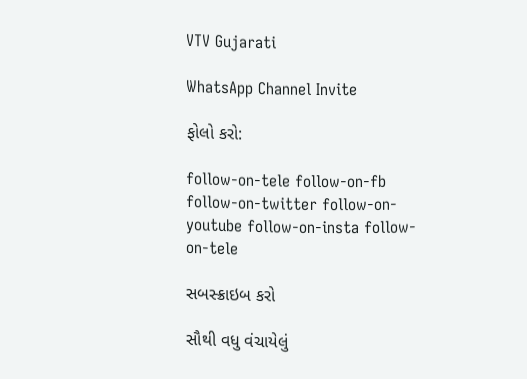VTV Gujarati

WhatsApp Channel Invite

ફોલો કરો:

follow-on-tele follow-on-fb follow-on-twitter follow-on-youtube follow-on-insta follow-on-tele

સબસ્ક્રાઇબ કરો

સૌથી વધુ વંચાયેલું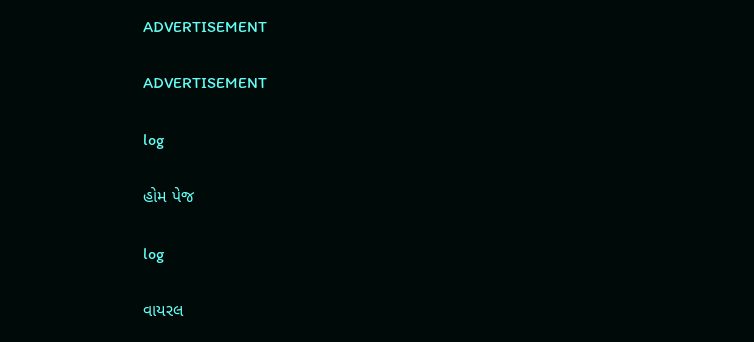ADVERTISEMENT

ADVERTISEMENT

log

હોમ પેજ

log

વાયરલ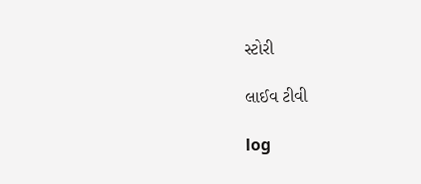સ્ટોરી

લાઈવ ટીવી

log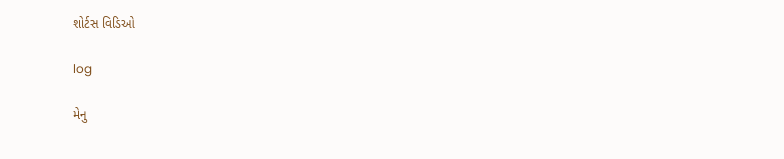શોર્ટસ વિડિઓ

log

મેનુ